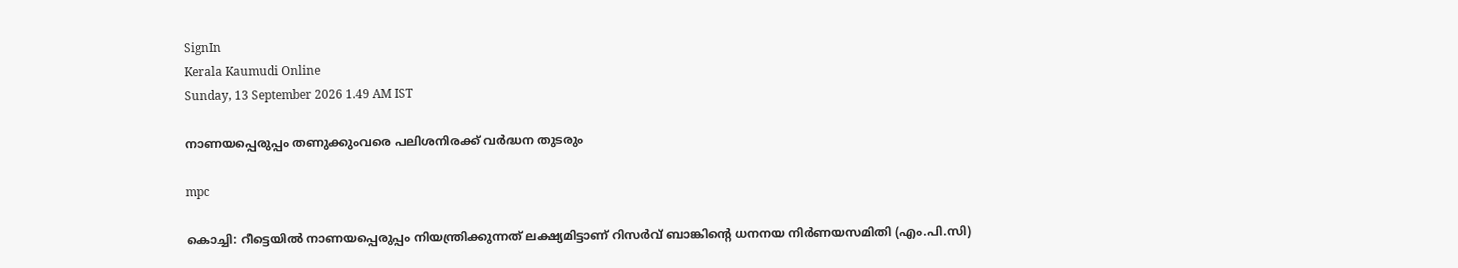SignIn
Kerala Kaumudi Online
Sunday, 13 September 2026 1.49 AM IST

നാണയപ്പെരുപ്പം തണുക്കുംവരെ പലിശനിരക്ക് വർദ്ധന തുടരും

mpc

കൊച്ചി: റീട്ടെയിൽ നാണയപ്പെരുപ്പം നിയന്ത്രിക്കുന്നത് ലക്ഷ്യമിട്ടാണ് റിസർവ് ബാങ്കിന്റെ ധനനയ നിർണയസമിതി (എം.പി.സി)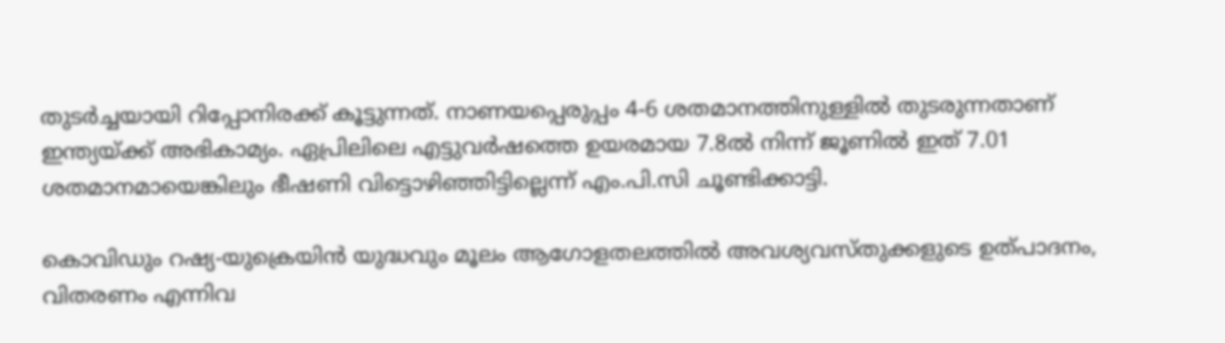തുടർച്ചയായി റിപ്പോനിരക്ക് കൂട്ടുന്നത്. നാണയപ്പെരുപ്പം 4-6 ശതമാനത്തിനുള്ളിൽ തുടരുന്നതാണ് ഇന്ത്യയ്ക്ക് അഭികാമ്യം. ഏപ്രിലിലെ എട്ടുവർഷത്തെ ഉയരമായ 7.8ൽ നിന്ന് ജൂണിൽ ഇത് 7.01 ശതമാനമായെങ്കിലും ഭീഷണി വിട്ടൊഴിഞ്ഞിട്ടില്ലെന്ന് എം.പി.സി ചൂണ്ടിക്കാട്ടി.

കൊവിഡും റഷ്യ-യുക്രെയിൻ യുദ്ധവും മൂലം ആഗോളതലത്തിൽ അവശ്യവസ്തുക്കളുടെ ഉത്‌പാദനം, വിതരണം എന്നിവ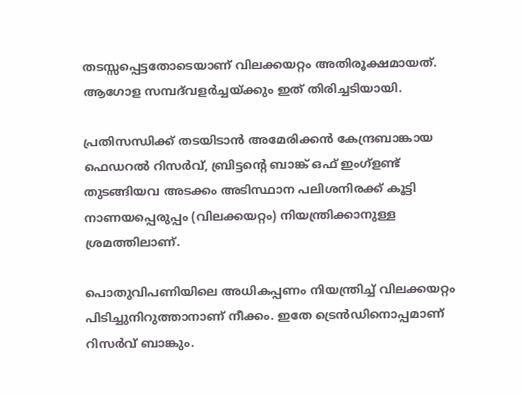തടസ്സപ്പെട്ടതോടെയാണ് വിലക്കയറ്റം അതിരൂക്ഷമായത്. ആഗോള സമ്പദ്‌വളർച്ചയ്ക്കും ഇത് തിരിച്ചടിയായി.

പ്രതിസന്ധിക്ക് തടയിടാൻ അമേരിക്കൻ കേന്ദ്രബാങ്കായ ഫെഡറൽ റിസർവ്, ബ്രിട്ടന്റെ ബാങ്ക് ഒഫ് ഇംഗ്ളണ്ട് തുടങ്ങിയവ അടക്കം അടിസ്ഥാന പലിശനിരക്ക് കൂട്ടി നാണയപ്പെരുപ്പം (വിലക്കയറ്റം) നിയന്ത്രിക്കാനുള്ള ശ്രമത്തിലാണ്.

പൊതുവിപണിയിലെ അധികപ്പണം നിയന്ത്രിച്ച് വിലക്കയറ്റം പിടിച്ചുനിറുത്താനാണ് നീക്കം. ഇതേ ട്രെൻഡിനൊപ്പമാണ് റിസർവ് ബാങ്കും.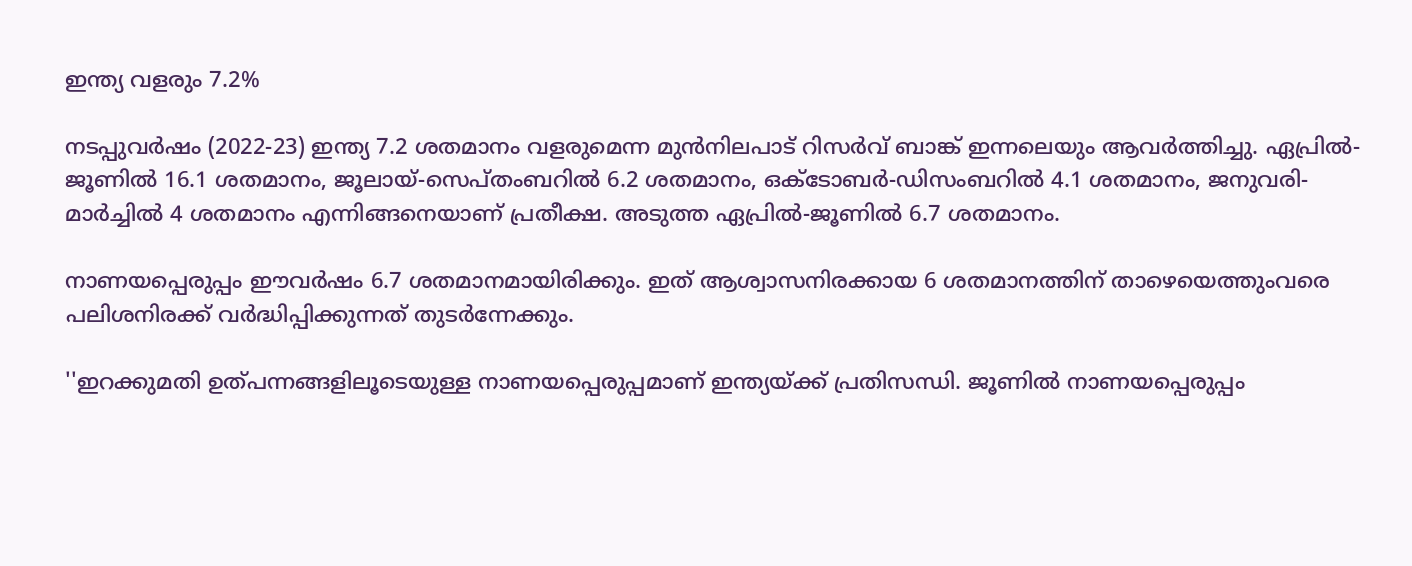ഇന്ത്യ വളരും 7.2%

നടപ്പുവർഷം (2022-23) ഇന്ത്യ 7.2 ശതമാനം വളരുമെന്ന മുൻനിലപാട് റിസർവ് ബാങ്ക് ഇന്നലെയും ആവർത്തിച്ചു. ഏപ്രിൽ-ജൂണിൽ 16.1 ശതമാനം, ജൂലായ്-സെപ്‌തംബറിൽ 6.2 ശതമാനം, ഒക്‌ടോബർ-ഡിസംബറിൽ 4.1 ശതമാനം, ജനുവരി-മാർച്ചിൽ 4 ശതമാനം എന്നിങ്ങനെയാണ് പ്രതീക്ഷ. അടുത്ത ഏപ്രിൽ-ജൂണിൽ 6.7 ശതമാനം.

നാണയപ്പെരുപ്പം ഈവർഷം 6.7 ശതമാനമായിരിക്കും. ഇത് ആശ്വാസനിരക്കായ 6 ശതമാനത്തിന് താഴെയെത്തുംവരെ പലിശനിരക്ക് വർദ്ധിപ്പിക്കുന്നത് തുടർന്നേക്കും.

''ഇറക്കുമതി ഉത്‌പന്നങ്ങളിലൂടെയുള്ള നാണയപ്പെരുപ്പമാണ് ഇന്ത്യയ്ക്ക് പ്രതിസന്ധി. ജൂണിൽ നാണയപ്പെരുപ്പം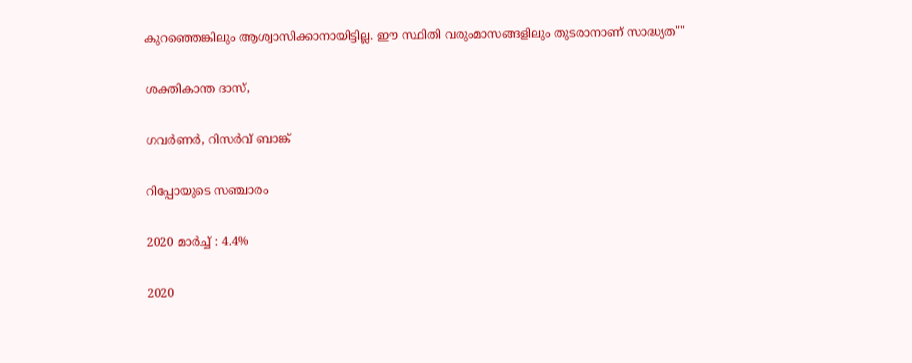കുറഞ്ഞെങ്കിലും ആശ്വാസിക്കാനായിട്ടില്ല. ഈ സ്ഥിതി വരുംമാസങ്ങളിലും തുടരാനാണ് സാദ്ധ്യത""

ശക്തികാന്ത ദാസ്,

ഗവർണർ, റിസർവ് ബാങ്ക്

റിപ്പോയുടെ സഞ്ചാരം

2020 മാർച്ച് : 4.4%

2020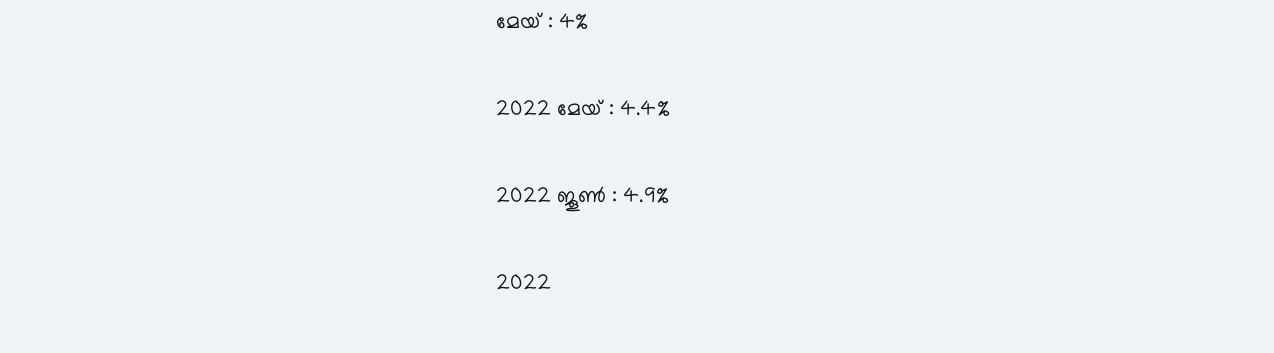മേയ് : 4%

2022 മേയ് : 4.4%

2022 ജൂൺ : 4.9%

2022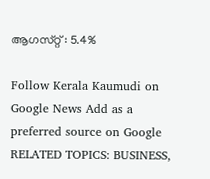ആഗസ്‌റ്റ് : 5.4%

Follow Kerala Kaumudi on Google News Add as a preferred source on Google
RELATED TOPICS: BUSINESS,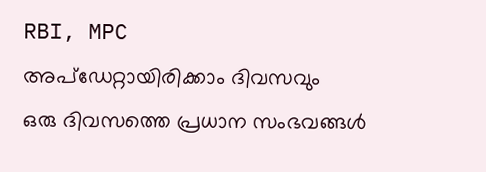RBI, MPC
അപ്ഡേറ്റായിരിക്കാം ദിവസവും
ഒരു ദിവസത്തെ പ്രധാന സംഭവങ്ങൾ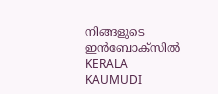നിങ്ങളുടെ ഇൻബോക്സിൽ
KERALA KAUMUDI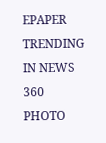EPAPER
TRENDING IN NEWS 360
PHOTO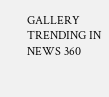GALLERY
TRENDING IN NEWS 360